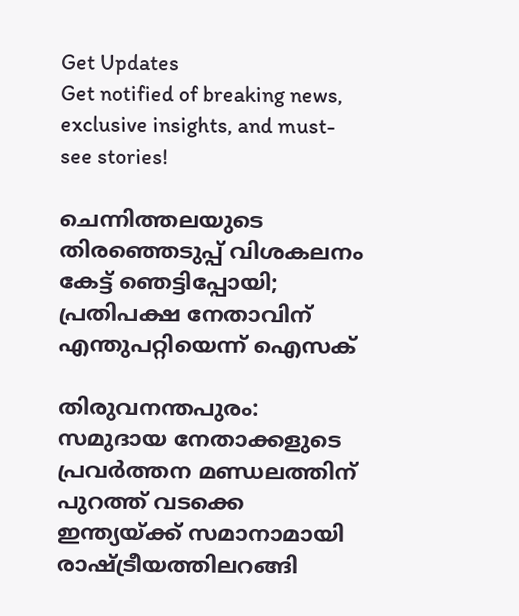Get Updates
Get notified of breaking news, exclusive insights, and must-see stories!

ചെന്നിത്തലയുടെ തിരഞ്ഞെടുപ്പ് വിശകലനം കേട്ട് ഞെട്ടിപ്പോയി; പ്രതിപക്ഷ നേതാവിന് എന്തുപറ്റിയെന്ന് ഐസക്

തിരുവനന്തപുരം: സമുദായ നേതാക്കളുടെ പ്രവര്‍ത്തന മണ്ഡലത്തിന് പുറത്ത് വടക്കെ ഇന്ത്യയ്ക്ക് സമാനാമായി രാഷ്ട്രീയത്തിലറങ്ങി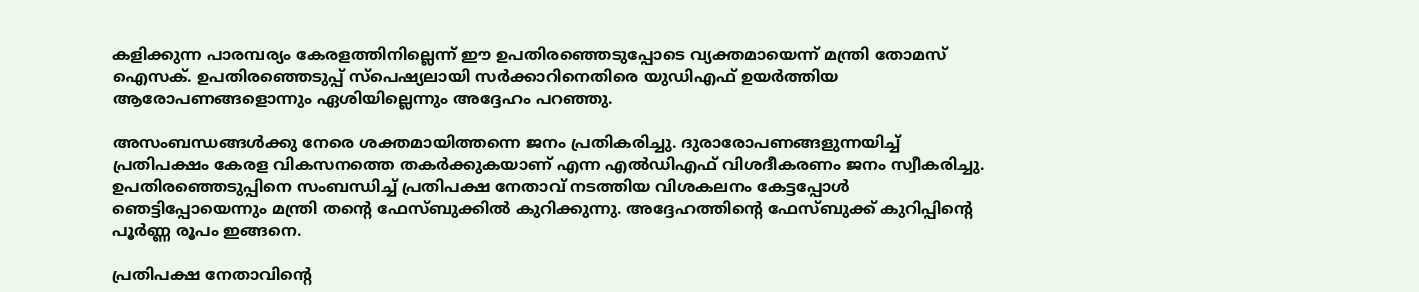കളിക്കുന്ന പാരമ്പര്യം കേരളത്തിനില്ലെന്ന് ഈ ഉപതിരഞ്ഞെടുപ്പോടെ വ്യക്തമായെന്ന് മന്ത്രി തോമസ് ഐസക്. ഉപതിരഞ്ഞെടുപ്പ് സ്പെഷ്യലായി സര്‍ക്കാറിനെതിരെ യുഡിഎഫ് ഉയര്‍ത്തിയ ആരോപണങ്ങളൊന്നും ഏശിയില്ലെന്നും അദ്ദേഹം പറഞ്ഞു.

അസംബന്ധങ്ങൾക്കു നേരെ ശക്തമായിത്തന്നെ ജനം പ്രതികരിച്ചു. ദുരാരോപണങ്ങളുന്നയിച്ച് പ്രതിപക്ഷം കേരള വികസനത്തെ തകർക്കുകയാണ് എന്ന എൽഡിഎഫ് വിശദീകരണം ജനം സ്വീകരിച്ചു. ഉപതിരഞ്ഞെടുപ്പിനെ സംബന്ധിച്ച് പ്രതിപക്ഷ നേതാവ് നടത്തിയ വിശകലനം കേട്ടപ്പോള്‍ ഞെട്ടിപ്പോയെന്നും മന്ത്രി തന്‍റെ ഫേസ്ബുക്കില്‍ കുറിക്കുന്നു. അദ്ദേഹത്തിന്‍റെ ഫേസ്ബുക്ക് കുറിപ്പിന്‍റെ പൂര്‍ണ്ണ രൂപം ഇങ്ങനെ.

പ്രതിപക്ഷ നേതാവിന്‍റെ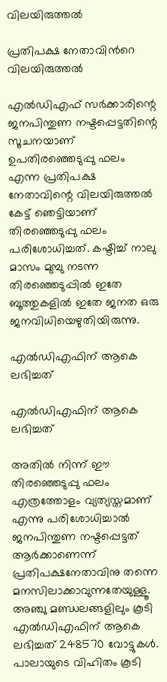വിലയിരുത്തല്‍

പ്രതിപക്ഷ നേതാവിന്‍റെ വിലയിരുത്തല്‍

എൽഡിഎഫ് സർക്കാരിന്റെ ജനപിന്തുണ നഷ്ടപ്പെട്ടതിന്റെ സൂചനയാണ് ഉപതിരഞ്ഞെടുപ്പു ഫലം എന്ന പ്രതിപക്ഷ നേതാവിന്റെ വിലയിരുത്തൽ കേട്ട് ഞെട്ടിയാണ് തിരഞ്ഞെടുപ്പു ഫലം പരിശോധിച്ചത്. കഷ്ടിച്ച് നാലു മാസം മുമ്പു നടന്ന തിരഞ്ഞെടുപ്പിൽ ഇതേ ബൂത്തുകളിൽ ഇതേ ജനത ഒരു ജനവിധിയെഴുതിയിരുന്നു.

എൽഡിഎഫിന് ആകെ ലഭിച്ചത്

എൽഡിഎഫിന് ആകെ ലഭിച്ചത്

അതിൽ നിന്ന് ഈ തിരഞ്ഞെടുപ്പു ഫലം എത്രത്തോളം വ്യത്യസ്തമാണ് എന്നു പരിശോധിച്ചാൽ ജനപിന്തുണ നഷ്ടപ്പെട്ടത് ആർക്കാണെന്ന് പ്രതിപക്ഷനേതാവിനു തന്നെ മനസിലാക്കാവുന്നതേയുള്ളൂ. അഞ്ചു മണ്ഡലങ്ങളിലും കൂടി എൽഡിഎഫിന് ആകെ ലഭിച്ചത് 248570 വോട്ടുകൾ. പാലായുടെ വിഹിതം കൂടി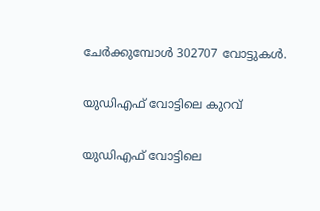ചേർക്കുമ്പോൾ 302707 വോട്ടുകൾ.

യുഡിഎഫ് വോട്ടിലെ കുറവ്

യുഡിഎഫ് വോട്ടിലെ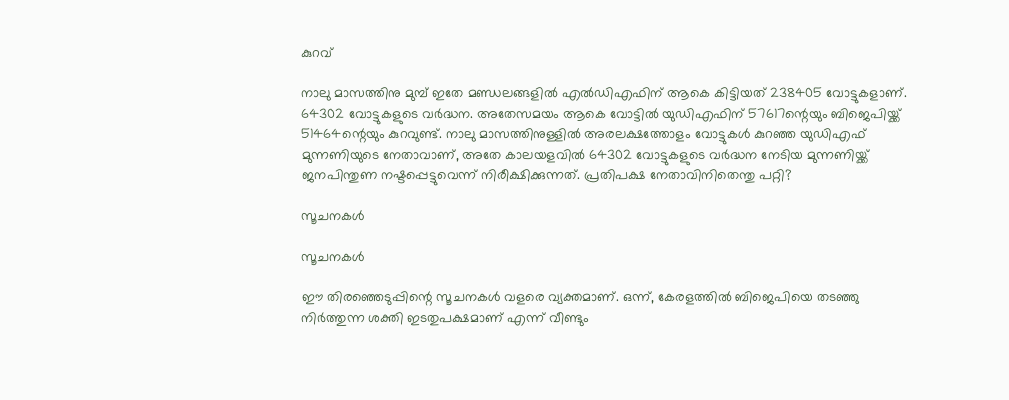കുറവ്

നാലു മാസത്തിനു മുമ്പ് ഇതേ മണ്ഡലങ്ങളിൽ എൽഡിഎഫിന് ആകെ കിട്ടിയത് 238405 വോട്ടുകളാണ്. 64302 വോട്ടുകളുടെ വർദ്ധന. അതേസമയം ആകെ വോട്ടിൽ യുഡിഎഫിന് 57617ന്റെയും ബിജെപിയ്ക്ക് 51464ന്റെയും കുറവുണ്ട്. നാലു മാസത്തിനുള്ളിൽ അരലക്ഷത്തോളം വോട്ടുകൾ കുറഞ്ഞ യുഡിഎഫ് മുന്നണിയുടെ നേതാവാണ്, അതേ കാലയളവിൽ 64302 വോട്ടുകളുടെ വർദ്ധന നേടിയ മുന്നണിയ്ക്ക് ജനപിന്തുണ നഷ്ടപ്പെട്ടുവെന്ന് നിരീക്ഷിക്കുന്നത്. പ്രതിപക്ഷ നേതാവിനിതെന്തു പറ്റി?

സൂചനകൾ

സൂചനകൾ

ഈ തിരഞ്ഞെടുപ്പിന്റെ സൂചനകൾ വളരെ വ്യക്തമാണ്. ഒന്ന്, കേരളത്തിൽ ബിജെപിയെ തടഞ്ഞു നിർത്തുന്ന ശക്തി ഇടതുപക്ഷമാണ് എന്ന് വീണ്ടും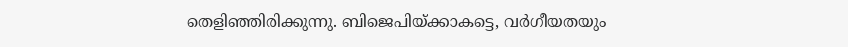തെളിഞ്ഞിരിക്കുന്നു. ബിജെപിയ്ക്കാകട്ടെ, വർഗീയതയും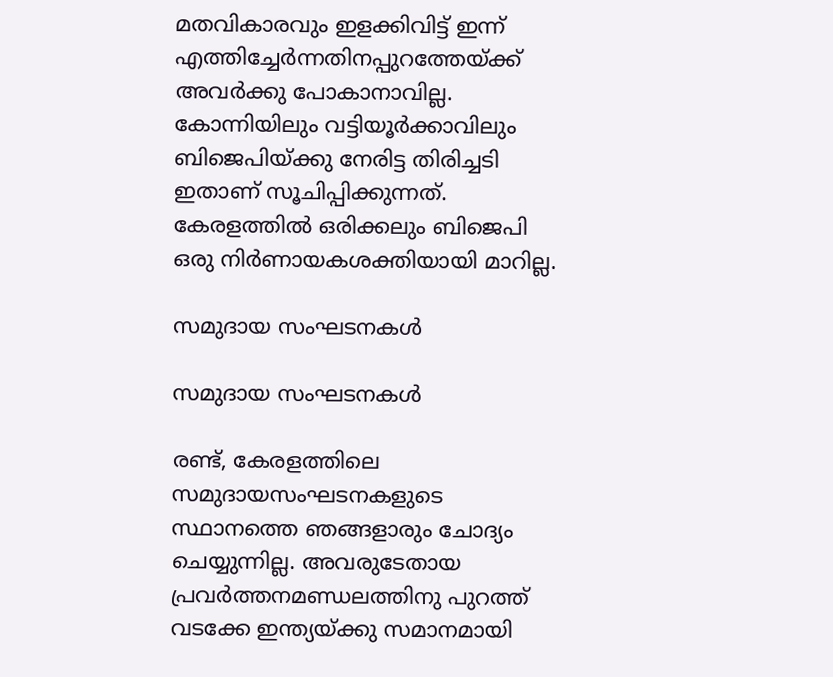മതവികാരവും ഇളക്കിവിട്ട് ഇന്ന് എത്തിച്ചേർന്നതിനപ്പുറത്തേയ്ക്ക് അവർക്കു പോകാനാവില്ല. കോന്നിയിലും വട്ടിയൂർക്കാവിലും ബിജെപിയ്ക്കു നേരിട്ട തിരിച്ചടി ഇതാണ് സൂചിപ്പിക്കുന്നത്. കേരളത്തിൽ ഒരിക്കലും ബിജെപി ഒരു നിർണായകശക്തിയായി മാറില്ല.

സമുദായ സംഘടനകള്‍

സമുദായ സംഘടനകള്‍

രണ്ട്, കേരളത്തിലെ സമുദായസംഘടനകളുടെ സ്ഥാനത്തെ ഞങ്ങളാരും ചോദ്യം ചെയ്യുന്നില്ല. അവരുടേതായ പ്രവർത്തനമണ്ഡലത്തിനു പുറത്ത് വടക്കേ ഇന്ത്യയ്ക്കു സമാനമായി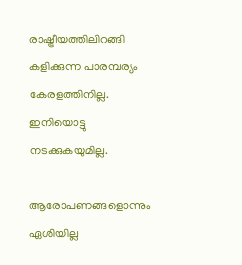രാഷ്ട്രീയത്തിലിറങ്ങി കളിക്കുന്ന പാരമ്പര്യം കേരളത്തിനില്ല. ഇനിയൊട്ടു നടക്കുകയുമില്ല.

ആരോപണങ്ങളൊന്നും ഏശിയില്ല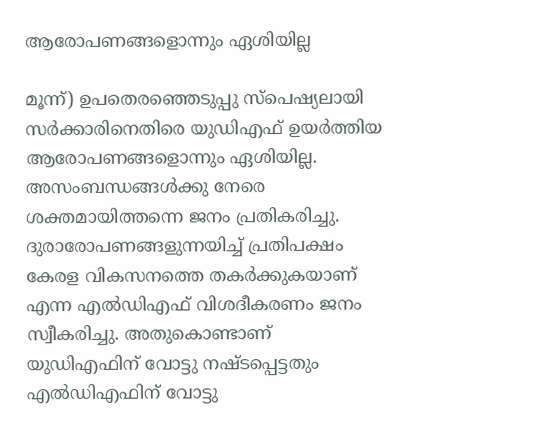ആരോപണങ്ങളൊന്നും ഏശിയില്ല

മൂന്ന്) ഉപതെരഞ്ഞെടുപ്പു സ്പെഷ്യലായി സർക്കാരിനെതിരെ യുഡിഎഫ് ഉയർത്തിയ ആരോപണങ്ങളൊന്നും ഏശിയില്ല. അസംബന്ധങ്ങൾക്കു നേരെ ശക്തമായിത്തന്നെ ജനം പ്രതികരിച്ചു. ദുരാരോപണങ്ങളുന്നയിച്ച് പ്രതിപക്ഷം കേരള വികസനത്തെ തകർക്കുകയാണ് എന്ന എൽഡിഎഫ് വിശദീകരണം ജനം സ്വീകരിച്ചു. അതുകൊണ്ടാണ് യുഡിഎഫിന് വോട്ടു നഷ്ടപ്പെട്ടതും എൽഡിഎഫിന് വോട്ടു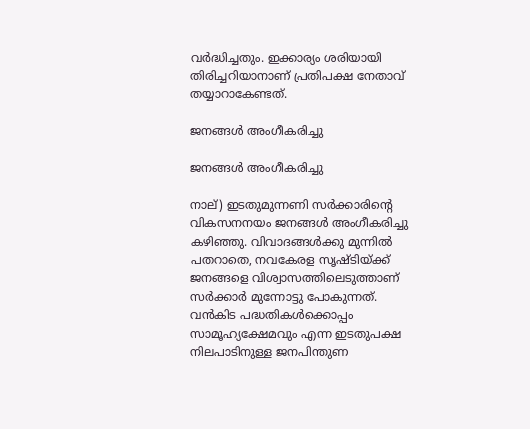വർദ്ധിച്ചതും. ഇക്കാര്യം ശരിയായി തിരിച്ചറിയാനാണ് പ്രതിപക്ഷ നേതാവ് തയ്യാറാകേണ്ടത്.

ജനങ്ങൾ അംഗീകരിച്ചു

ജനങ്ങൾ അംഗീകരിച്ചു

നാല്) ഇടതുമുന്നണി സർക്കാരിന്റെ വികസനനയം ജനങ്ങൾ അംഗീകരിച്ചു കഴിഞ്ഞു. വിവാദങ്ങൾക്കു മുന്നിൽ പതറാതെ, നവകേരള സൃഷ്ടിയ്ക്ക് ജനങ്ങളെ വിശ്വാസത്തിലെടുത്താണ് സർക്കാർ മുന്നോട്ടു പോകുന്നത്. വൻകിട പദ്ധതികൾക്കൊപ്പം സാമൂഹ്യക്ഷേമവും എന്ന ഇടതുപക്ഷ നിലപാടിനുള്ള ജനപിന്തുണ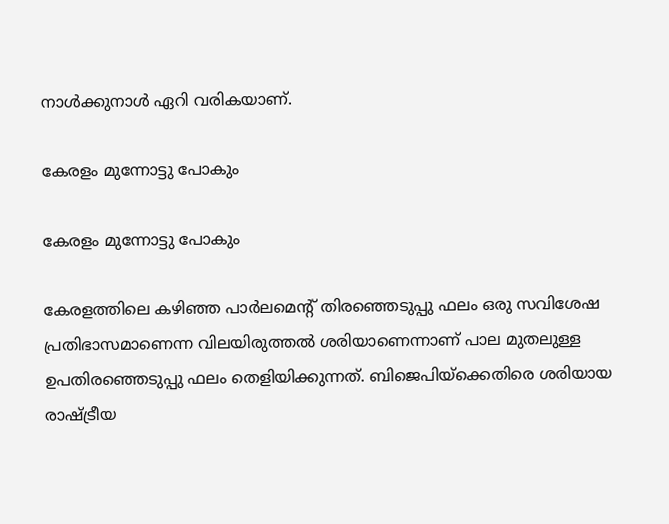നാൾക്കുനാൾ ഏറി വരികയാണ്.

കേരളം മുന്നോട്ടു പോകും

കേരളം മുന്നോട്ടു പോകും

കേരളത്തിലെ കഴിഞ്ഞ പാർലമെന്റ് തിരഞ്ഞെടുപ്പു ഫലം ഒരു സവിശേഷ പ്രതിഭാസമാണെന്ന വിലയിരുത്തൽ ശരിയാണെന്നാണ് പാല മുതലുള്ള ഉപതിരഞ്ഞെടുപ്പു ഫലം തെളിയിക്കുന്നത്. ബിജെപിയ്ക്കെതിരെ ശരിയായ രാഷ്ട്രീയ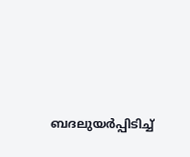ബദലുയർപ്പിടിച്ച്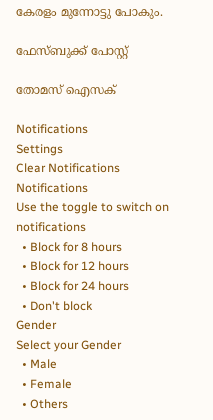കേരളം മുന്നോട്ടു പോകും.

ഫേസ്ബുക്ക് പോസ്റ്റ്

തോമസ് ഐസക്

Notifications
Settings
Clear Notifications
Notifications
Use the toggle to switch on notifications
  • Block for 8 hours
  • Block for 12 hours
  • Block for 24 hours
  • Don't block
Gender
Select your Gender
  • Male
  • Female
  • Others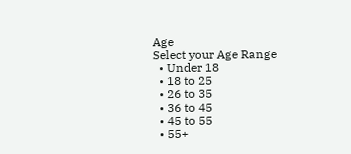Age
Select your Age Range
  • Under 18
  • 18 to 25
  • 26 to 35
  • 36 to 45
  • 45 to 55
  • 55+